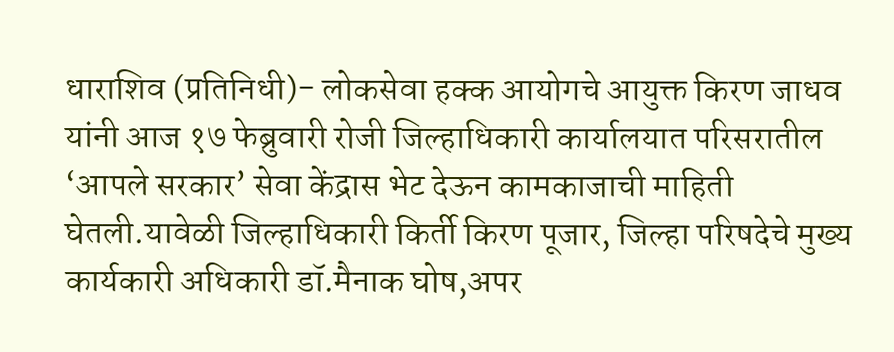धाराशिव (प्रतिनिधी)- लोकसेवा हक्क आयोगचे आयुक्त किरण जाधव यांनी आज १७ फेब्रुवारी रोजी जिल्हाधिकारी कार्यालयात परिसरातील ‘आपले सरकार’ सेवा केंद्रास भेट देऊन कामकाजाची माहिती घेतली.यावेळी जिल्हाधिकारी किर्ती किरण पूजार, जिल्हा परिषदेचे मुख्य कार्यकारी अधिकारी डॉ.मैनाक घोष,अपर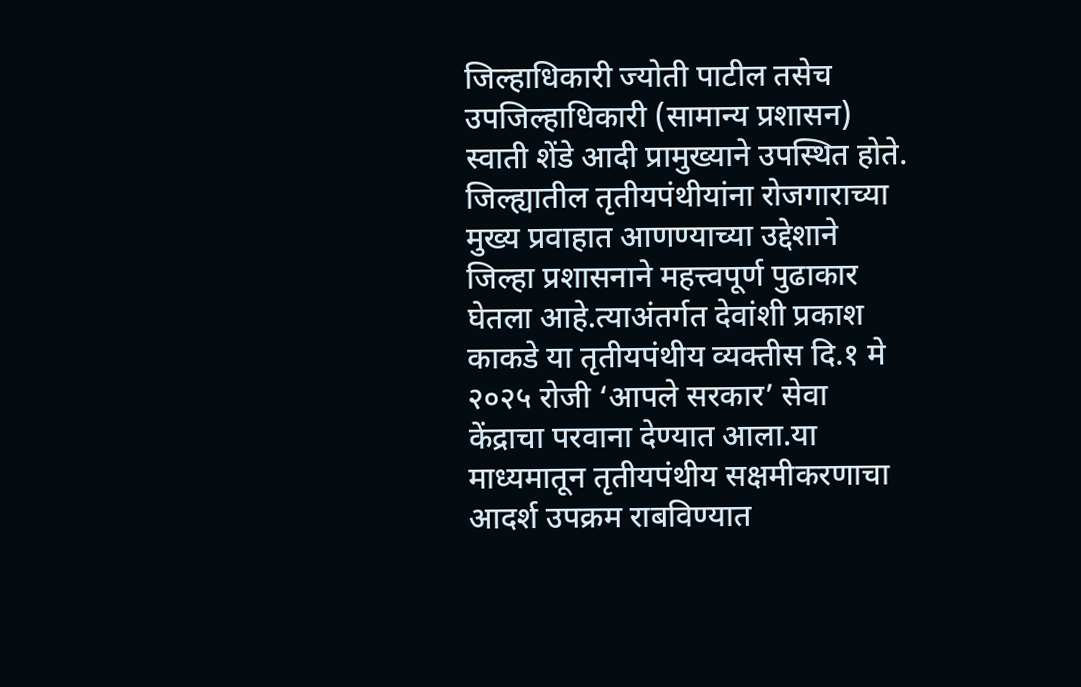जिल्हाधिकारी ज्योती पाटील तसेच उपजिल्हाधिकारी (सामान्य प्रशासन) स्वाती शेंडे आदी प्रामुख्याने उपस्थित होते.
जिल्ह्यातील तृतीयपंथीयांना रोजगाराच्या मुख्य प्रवाहात आणण्याच्या उद्देशाने जिल्हा प्रशासनाने महत्त्वपूर्ण पुढाकार घेतला आहे.त्याअंतर्गत देवांशी प्रकाश काकडे या तृतीयपंथीय व्यक्तीस दि.१ मे २०२५ रोजी ‘आपले सरकार’ सेवा केंद्राचा परवाना देण्यात आला.या माध्यमातून तृतीयपंथीय सक्षमीकरणाचा आदर्श उपक्रम राबविण्यात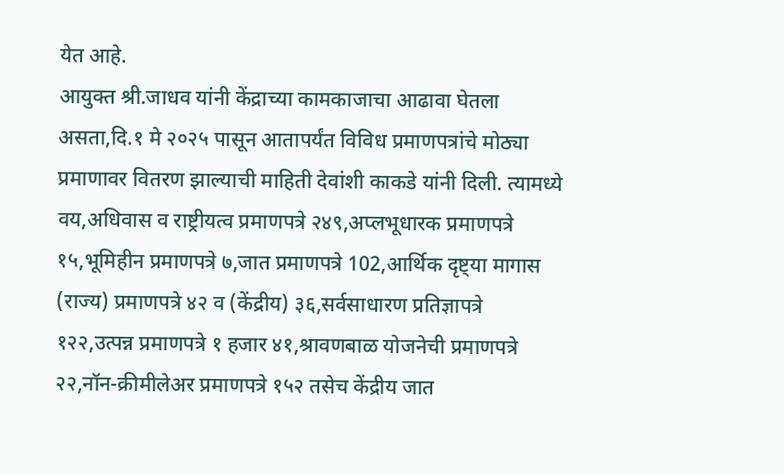येत आहे.
आयुक्त श्री.जाधव यांनी केंद्राच्या कामकाजाचा आढावा घेतला असता,दि.१ मे २०२५ पासून आतापर्यंत विविध प्रमाणपत्रांचे मोठ्या प्रमाणावर वितरण झाल्याची माहिती देवांशी काकडे यांनी दिली. त्यामध्ये वय,अधिवास व राष्ट्रीयत्व प्रमाणपत्रे २४९,अप्लभूधारक प्रमाणपत्रे १५,भूमिहीन प्रमाणपत्रे ७,जात प्रमाणपत्रे 102,आर्थिक दृष्ट्या मागास (राज्य) प्रमाणपत्रे ४२ व (केंद्रीय) ३६,सर्वसाधारण प्रतिज्ञापत्रे १२२,उत्पन्न प्रमाणपत्रे १ हजार ४१,श्रावणबाळ योजनेची प्रमाणपत्रे २२,नॉन-क्रीमीलेअर प्रमाणपत्रे १५२ तसेच केंद्रीय जात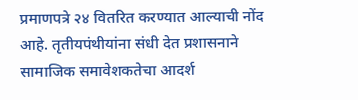प्रमाणपत्रे २४ वितरित करण्यात आल्याची नोंद आहे. तृतीयपंथीयांना संधी देत प्रशासनाने सामाजिक समावेशकतेचा आदर्श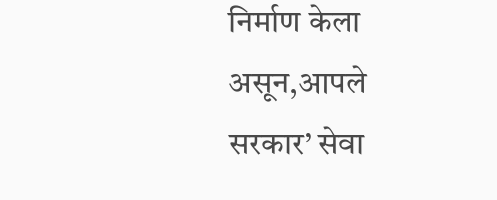निर्माण केला असून,आपले सरकार’ सेवा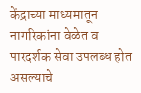केंद्राच्या माध्यमातून नागरिकांना वेळेत व पारदर्शक सेवा उपलब्ध होत असल्याचे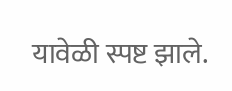यावेळी स्पष्ट झाले.